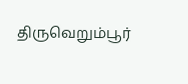திருவெறும்பூர்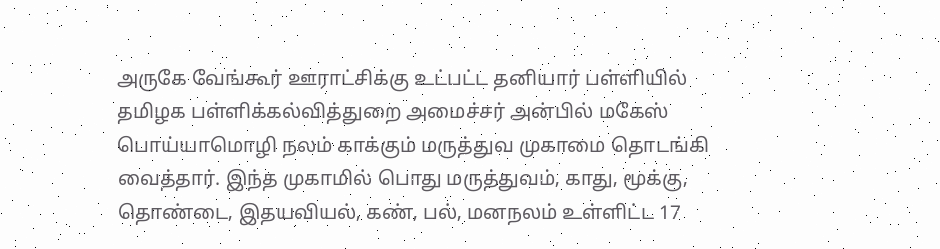அருகே வேங்கூர் ஊராட்சிக்கு உட்பட்ட தனியார் பள்ளியில் தமிழக பள்ளிக்கல்வித்துறை அமைச்சர் அன்பில் மகேஸ் பொய்யாமொழி நலம் காக்கும் மருத்துவ முகாமை தொடங்கி வைத்தார். இந்த முகாமில் பொது மருத்துவம், காது, மூக்கு, தொண்டை, இதயவியல், கண், பல், மனநலம் உள்ளிட்ட 17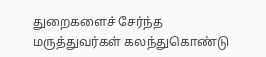துறைகளைச் சேர்ந்த மருத்துவர்கள் கலந்துகொண்டு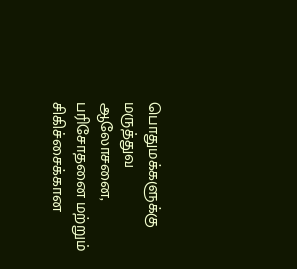பொதுமக்களுக்கு மருத்துவ ஆலோசனை, பரிசோதனை மற்றும் சிகிச்சைக்கான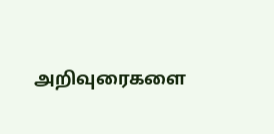அறிவுரைகளை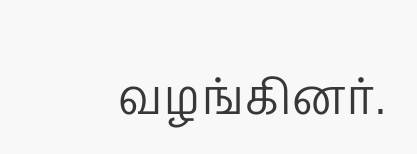வழங்கினர்.